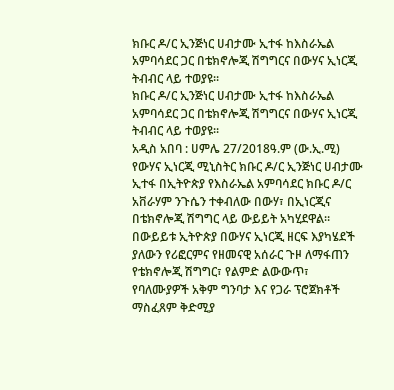ክቡር ዶ/ር ኢንጅነር ሀብታሙ ኢተፋ ከእስራኤል አምባሳደር ጋር በቴክኖሎጂ ሽግግርና በውሃና ኢነርጂ ትብብር ላይ ተወያዩ።
ክቡር ዶ/ር ኢንጅነር ሀብታሙ ኢተፋ ከእስራኤል አምባሳደር ጋር በቴክኖሎጂ ሽግግርና በውሃና ኢነርጂ ትብብር ላይ ተወያዩ።
አዲስ አበባ : ሀምሌ 27/2018ዓ.ም (ው.ኢ.ሚ)
የውሃና ኢነርጂ ሚኒስትር ክቡር ዶ/ር ኢንጅነር ሀብታሙ ኢተፋ በኢትዮጵያ የእስራኤል አምባሳደር ክቡር ዶ/ር አቨራሃም ንጉሴን ተቀብለው በውሃ፣ በኢነርጂና በቴክኖሎጂ ሽግግር ላይ ውይይት አካሂደዋል።
በውይይቱ ኢትዮጵያ በውሃና ኢነርጂ ዘርፍ እያካሄደች ያለውን የሪፎርምና የዘመናዊ አሰራር ጉዞ ለማፋጠን የቴክኖሎጂ ሽግግር፣ የልምድ ልውውጥ፣ የባለሙያዎች አቅም ግንባታ እና የጋራ ፕሮጀክቶች ማስፈጸም ቅድሚያ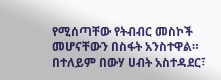የሚሰጣቸው የትብብር መስኮች መሆናቸውን በስፋት አንስተዋል።
በተለይም በውሃ ሀብት አስተዳደር፣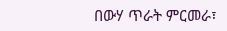በውሃ ጥራት ምርመራ፣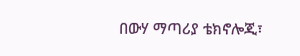በውሃ ማጣሪያ ቴክኖሎጂ፣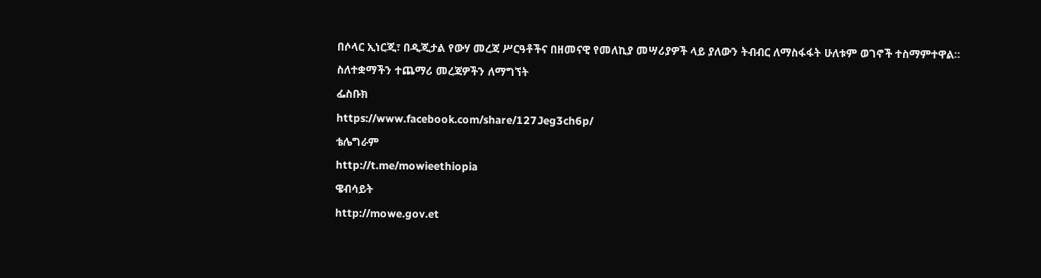በሶላር ኢነርጂ፣ በዲጂታል የውሃ መረጃ ሥርዓቶችና በዘመናዊ የመለኪያ መሣሪያዎች ላይ ያለውን ትብብር ለማስፋፋት ሁለቱም ወገኖች ተስማምተዋል።
ስለተቋማችን ተጨማሪ መረጃዎችን ለማግኘት
ፌስቡክ
https://www.facebook.com/share/127Jeg3ch6p/
ቴሌግራም
http://t.me/mowieethiopia
ዌብሳይት
http://mowe.gov.et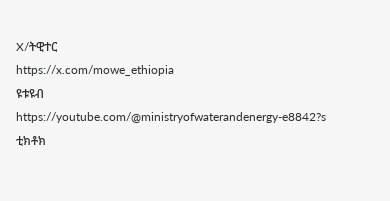X/ትዊተር
https://x.com/mowe_ethiopia
ዩቱዩብ
https://youtube.com/@ministryofwaterandenergy-e8842?s
ቲክቶክ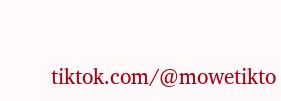tiktok.com/@mowetikto